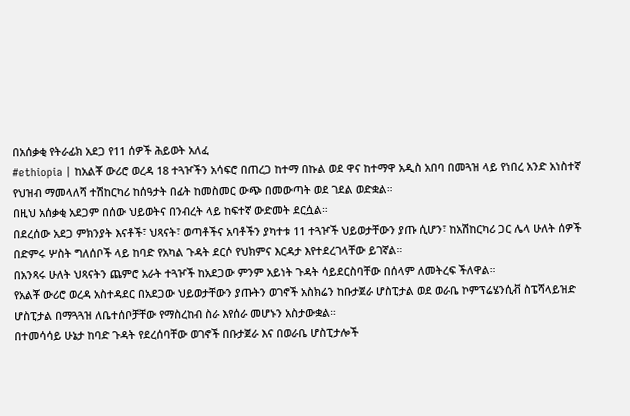በአሰቃቂ የትራፊክ አደጋ የ11 ሰዎች ሕይወት አለፈ
#ethiopia | ከአልቾ ውሪሮ ወረዳ 18 ተጓዦችን አሳፍሮ በጠረጋ ከተማ በኩል ወደ ዋና ከተማዋ አዲስ አበባ በመጓዝ ላይ የነበረ አንድ አነስተኛ የህዝብ ማመላለሻ ተሽከርካሪ ከሰዓታት በፊት ከመስመር ውጭ በመውጣት ወደ ገደል ወድቋል።
በዚህ አሰቃቂ አደጋም በሰው ህይወትና በንብረት ላይ ከፍተኛ ውድመት ደርሷል።
በደረሰው አደጋ ምክንያት እናቶች፣ ህጻናት፣ ወጣቶችና አባቶችን ያካተቱ 11 ተጓዦች ህይወታቸውን ያጡ ሲሆን፣ ከአሽከርካሪ ጋር ሌላ ሁለት ሰዎች በድምሩ ሦስት ግለሰቦች ላይ ከባድ የአካል ጉዳት ደርሶ የህክምና እርዳታ እየተደረገላቸው ይገኛል።
በአንጻሩ ሁለት ህጻናትን ጨምሮ አራት ተጓዦች ከአደጋው ምንም አይነት ጉዳት ሳይደርስባቸው በሰላም ለመትረፍ ችለዋል።
የአልቾ ውሪሮ ወረዳ አስተዳደር በአደጋው ህይወታቸውን ያጡትን ወገኖች አስክሬን ከቡታጀራ ሆስፒታል ወደ ወራቤ ኮምፕሬሄንሲቭ ስፔሻላይዝድ ሆስፒታል በማጓጓዝ ለቤተሰቦቻቸው የማስረከብ ስራ እየሰራ መሆኑን አስታውቋል።
በተመሳሳይ ሁኔታ ከባድ ጉዳት የደረሰባቸው ወገኖች በቡታጀራ እና በወራቤ ሆስፒታሎች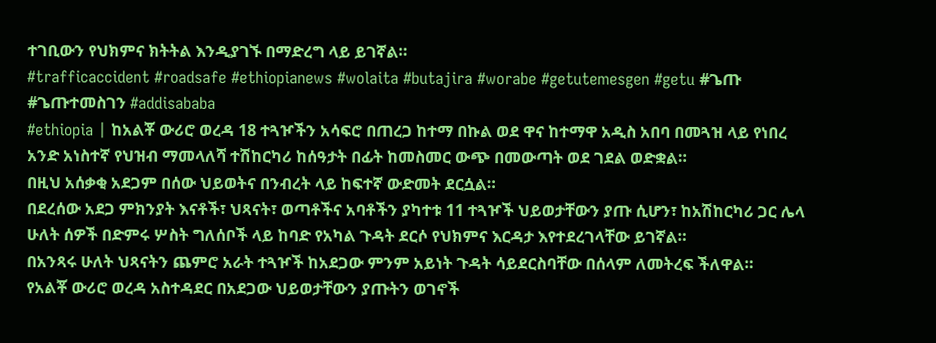ተገቢውን የህክምና ክትትል እንዲያገኙ በማድረግ ላይ ይገኛል።
#trafficaccident #roadsafe #ethiopianews #wolaita #butajira #worabe #getutemesgen #getu #ጌጡ #ጌጡተመስገን #addisababa
#ethiopia | ከአልቾ ውሪሮ ወረዳ 18 ተጓዦችን አሳፍሮ በጠረጋ ከተማ በኩል ወደ ዋና ከተማዋ አዲስ አበባ በመጓዝ ላይ የነበረ አንድ አነስተኛ የህዝብ ማመላለሻ ተሽከርካሪ ከሰዓታት በፊት ከመስመር ውጭ በመውጣት ወደ ገደል ወድቋል።
በዚህ አሰቃቂ አደጋም በሰው ህይወትና በንብረት ላይ ከፍተኛ ውድመት ደርሷል።
በደረሰው አደጋ ምክንያት እናቶች፣ ህጻናት፣ ወጣቶችና አባቶችን ያካተቱ 11 ተጓዦች ህይወታቸውን ያጡ ሲሆን፣ ከአሽከርካሪ ጋር ሌላ ሁለት ሰዎች በድምሩ ሦስት ግለሰቦች ላይ ከባድ የአካል ጉዳት ደርሶ የህክምና እርዳታ እየተደረገላቸው ይገኛል።
በአንጻሩ ሁለት ህጻናትን ጨምሮ አራት ተጓዦች ከአደጋው ምንም አይነት ጉዳት ሳይደርስባቸው በሰላም ለመትረፍ ችለዋል።
የአልቾ ውሪሮ ወረዳ አስተዳደር በአደጋው ህይወታቸውን ያጡትን ወገኖች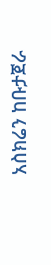አስክሬን ከቡታጀራ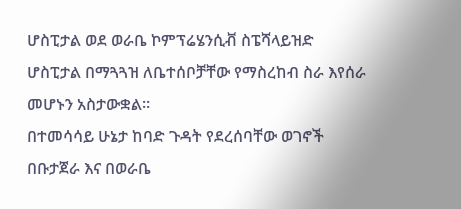ሆስፒታል ወደ ወራቤ ኮምፕሬሄንሲቭ ስፔሻላይዝድ ሆስፒታል በማጓጓዝ ለቤተሰቦቻቸው የማስረከብ ስራ እየሰራ መሆኑን አስታውቋል።
በተመሳሳይ ሁኔታ ከባድ ጉዳት የደረሰባቸው ወገኖች በቡታጀራ እና በወራቤ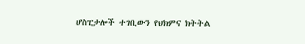ሆስፒታሎች ተገቢውን የህክምና ክትትል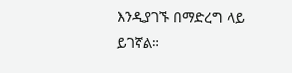እንዲያገኙ በማድረግ ላይ ይገኛል።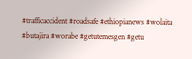#trafficaccident #roadsafe #ethiopianews #wolaita #butajira #worabe #getutemesgen #getu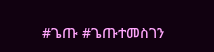#ጌጡ #ጌጡተመስገን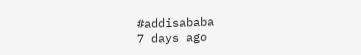#addisababa
7 days ago